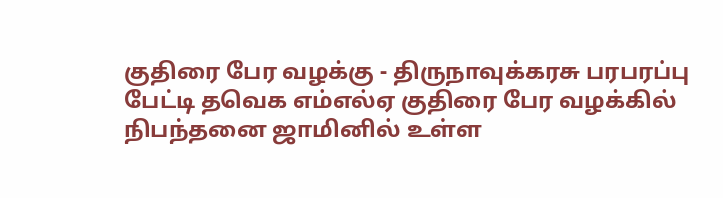குதிரை பேர வழக்கு - திருநாவுக்கரசு பரபரப்பு பேட்டி தவெக எம்எல்ஏ குதிரை பேர வழக்கில் நிபந்தனை ஜாமினில் உள்ள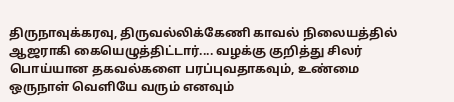திருநாவுக்கரவு, திருவல்லிக்கேணி காவல் நிலையத்தில் ஆஜராகி கையெழுத்திட்டார்.... வழக்கு குறித்து சிலர் பொய்யான தகவல்களை பரப்புவதாகவும், உண்மை ஒருநாள் வெளியே வரும் எனவும்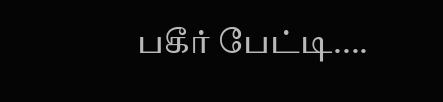பகீர் பேட்டி....